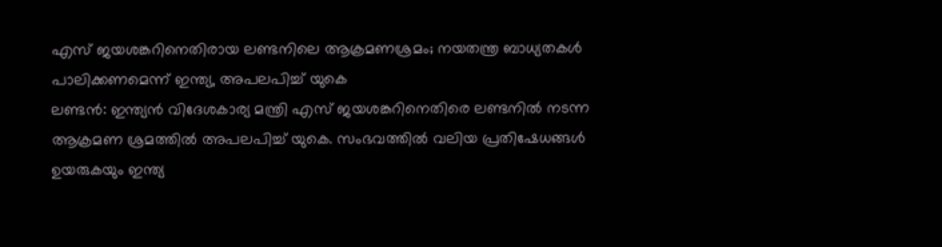എസ് ജയശങ്കറിനെതിരായ ലണ്ടനിലെ ആക്രമണശ്രമം; നയതന്ത്ര ബാധ്യതകൾ പാലിക്കണമെന്ന് ഇന്ത്യ, അപലപിച്ച് യുകെ
ലണ്ടൻ: ഇന്ത്യൻ വിദേശകാര്യ മന്ത്രി എസ് ജയശങ്കറിനെതിരെ ലണ്ടനിൽ നടന്ന ആക്രമണ ശ്രമത്തിൽ അപലപിച്ച് യുകെ. സംഭവത്തിൽ വലിയ പ്രതിഷേധങ്ങൾ ഉയരുകയും ഇന്ത്യ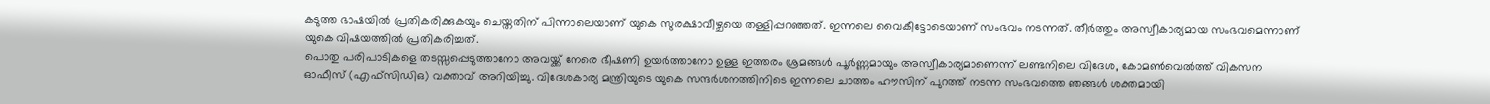കടുത്ത ഭാഷയിൽ പ്രതികരിക്കുകയും ചെയ്തതിന് പിന്നാലെയാണ് യുകെ സുരക്ഷാവീഴ്ചയെ തള്ളിപ്പറഞ്ഞത്. ഇന്നലെ വൈകീട്ടോടെയാണ് സംഭവം നടന്നത്. തീർത്തും അസ്വീകാര്യമായ സംഭവമെന്നാണ് യുകെ വിഷയത്തിൽ പ്രതികരിച്ചത്.
പൊതു പരിപാടികളെ തടസ്സപ്പെടുത്താനോ അവയ്ക്ക് നേരെ ഭീഷണി ഉയർത്താനോ ഉള്ള ഇത്തരം ശ്രമങ്ങൾ പൂർണ്ണമായും അസ്വീകാര്യമാണെന്ന് ലണ്ടനിലെ വിദേശ, കോമൺവെൽത്ത് വികസന ഓഫീസ് (എഫ്സിഡിഒ) വക്താവ് അറിയിച്ചു. വിദേശകാര്യ മന്ത്രിയുടെ യുകെ സന്ദർശനത്തിനിടെ ഇന്നലെ ചാത്തം ഹൗസിന് പുറത്ത് നടന്ന സംഭവത്തെ ഞങ്ങൾ ശക്തമായി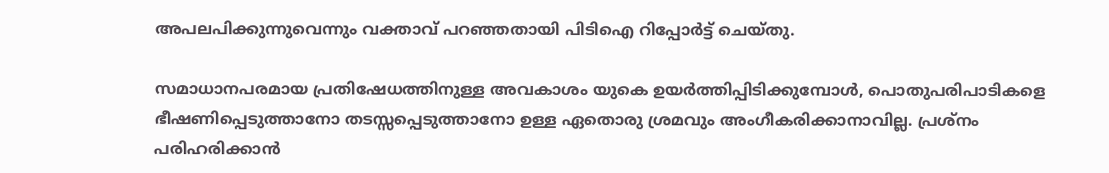അപലപിക്കുന്നുവെന്നും വക്താവ് പറഞ്ഞതായി പിടിഐ റിപ്പോർട്ട് ചെയ്തു.

സമാധാനപരമായ പ്രതിഷേധത്തിനുള്ള അവകാശം യുകെ ഉയർത്തിപ്പിടിക്കുമ്പോൾ, പൊതുപരിപാടികളെ ഭീഷണിപ്പെടുത്താനോ തടസ്സപ്പെടുത്താനോ ഉള്ള ഏതൊരു ശ്രമവും അംഗീകരിക്കാനാവില്ല. പ്രശ്നം പരിഹരിക്കാൻ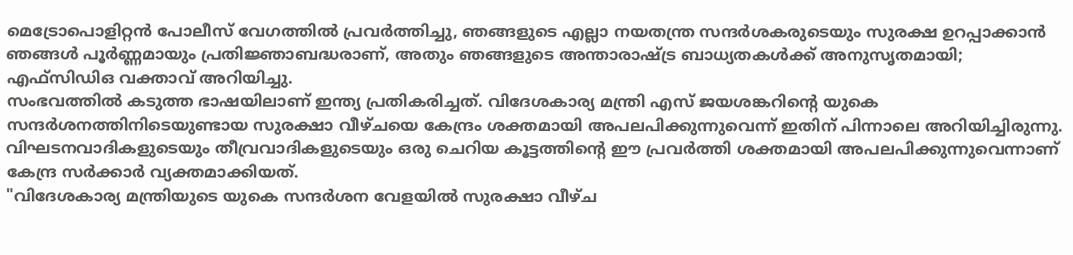മെട്രോപൊളിറ്റൻ പോലീസ് വേഗത്തിൽ പ്രവർത്തിച്ചു, ഞങ്ങളുടെ എല്ലാ നയതന്ത്ര സന്ദർശകരുടെയും സുരക്ഷ ഉറപ്പാക്കാൻ ഞങ്ങൾ പൂർണ്ണമായും പ്രതിജ്ഞാബദ്ധരാണ്, അതും ഞങ്ങളുടെ അന്താരാഷ്ട്ര ബാധ്യതകൾക്ക് അനുസൃതമായി; എഫ്സിഡിഒ വക്താവ് അറിയിച്ചു.
സംഭവത്തിൽ കടുത്ത ഭാഷയിലാണ് ഇന്ത്യ പ്രതികരിച്ചത്. വിദേശകാര്യ മന്ത്രി എസ് ജയശങ്കറിന്റെ യുകെ സന്ദർശനത്തിനിടെയുണ്ടായ സുരക്ഷാ വീഴ്ചയെ കേന്ദ്രം ശക്തമായി അപലപിക്കുന്നുവെന്ന് ഇതിന് പിന്നാലെ അറിയിച്ചിരുന്നു. വിഘടനവാദികളുടെയും തീവ്രവാദികളുടെയും ഒരു ചെറിയ കൂട്ടത്തിന്റെ ഈ പ്രവർത്തി ശക്തമായി അപലപിക്കുന്നുവെന്നാണ് കേന്ദ്ര സർക്കാർ വ്യക്തമാക്കിയത്.
"വിദേശകാര്യ മന്ത്രിയുടെ യുകെ സന്ദർശന വേളയിൽ സുരക്ഷാ വീഴ്ച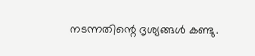നടന്നതിന്റെ ദൃശ്യങ്ങൾ കണ്ടു.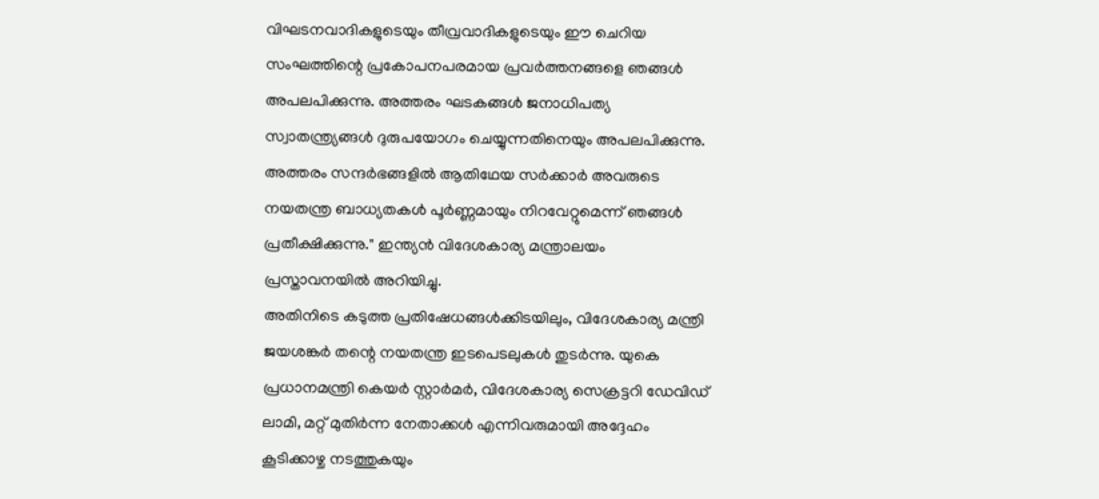വിഘടനവാദികളുടെയും തീവ്രവാദികളുടെയും ഈ ചെറിയ സംഘത്തിന്റെ പ്രകോപനപരമായ പ്രവർത്തനങ്ങളെ ഞങ്ങൾ അപലപിക്കുന്നു. അത്തരം ഘടകങ്ങൾ ജനാധിപത്യ സ്വാതന്ത്ര്യങ്ങൾ ദുരുപയോഗം ചെയ്യുന്നതിനെയും അപലപിക്കുന്നു. അത്തരം സന്ദർഭങ്ങളിൽ ആതിഥേയ സർക്കാർ അവരുടെ നയതന്ത്ര ബാധ്യതകൾ പൂർണ്ണമായും നിറവേറ്റുമെന്ന് ഞങ്ങൾ പ്രതീക്ഷിക്കുന്നു." ഇന്ത്യൻ വിദേശകാര്യ മന്ത്രാലയം പ്രസ്താവനയിൽ അറിയിച്ചു.
അതിനിടെ കടുത്ത പ്രതിഷേധങ്ങൾക്കിടയിലും, വിദേശകാര്യ മന്ത്രി ജയശങ്കർ തന്റെ നയതന്ത്ര ഇടപെടലുകൾ തുടർന്നു. യുകെ പ്രധാനമന്ത്രി കെയർ സ്റ്റാർമർ, വിദേശകാര്യ സെക്രട്ടറി ഡേവിഡ് ലാമി, മറ്റ് മുതിർന്ന നേതാക്കൾ എന്നിവരുമായി അദ്ദേഹം കൂടിക്കാഴ്ച നടത്തുകയും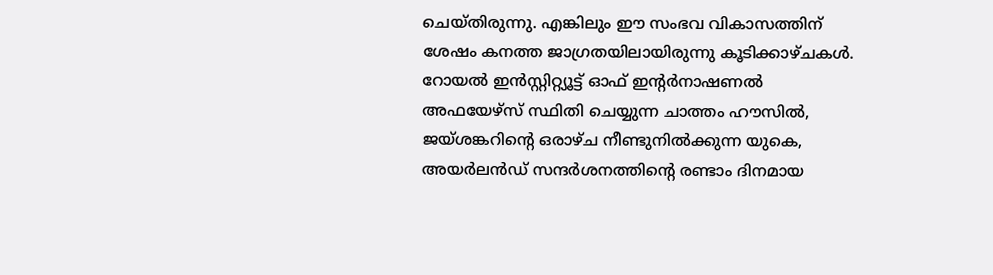ചെയ്തിരുന്നു. എങ്കിലും ഈ സംഭവ വികാസത്തിന് ശേഷം കനത്ത ജാഗ്രതയിലായിരുന്നു കൂടിക്കാഴ്ചകൾ.
റോയൽ ഇൻസ്റ്റിറ്റ്യൂട്ട് ഓഫ് ഇന്റർനാഷണൽ അഫയേഴ്സ് സ്ഥിതി ചെയ്യുന്ന ചാത്തം ഹൗസിൽ, ജയ്ശങ്കറിന്റെ ഒരാഴ്ച നീണ്ടുനിൽക്കുന്ന യുകെ, അയർലൻഡ് സന്ദർശനത്തിന്റെ രണ്ടാം ദിനമായ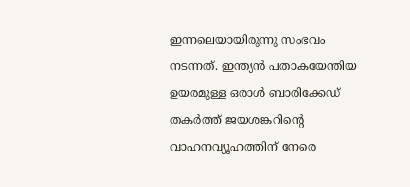ഇന്നലെയായിരുന്നു സംഭവം നടന്നത്. ഇന്ത്യൻ പതാകയേന്തിയ ഉയരമുള്ള ഒരാൾ ബാരിക്കേഡ് തകർത്ത് ജയശങ്കറിന്റെ വാഹനവ്യൂഹത്തിന് നേരെ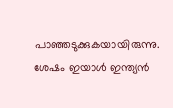പാഞ്ഞടുക്കുകയായിരുന്നു. ശേഷം ഇയാൾ ഇന്ത്യൻ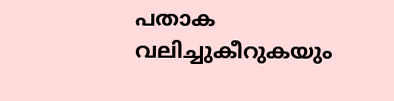പതാക വലിച്ചുകീറുകയും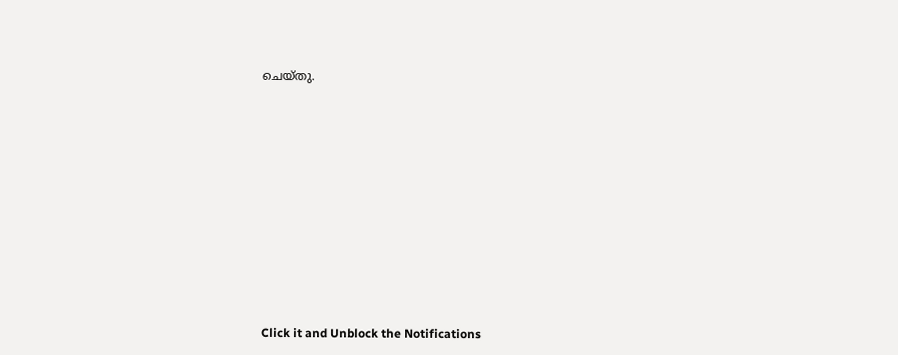ചെയ്തു.












Click it and Unblock the Notifications